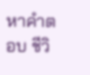หาคำตอบ ชีวิ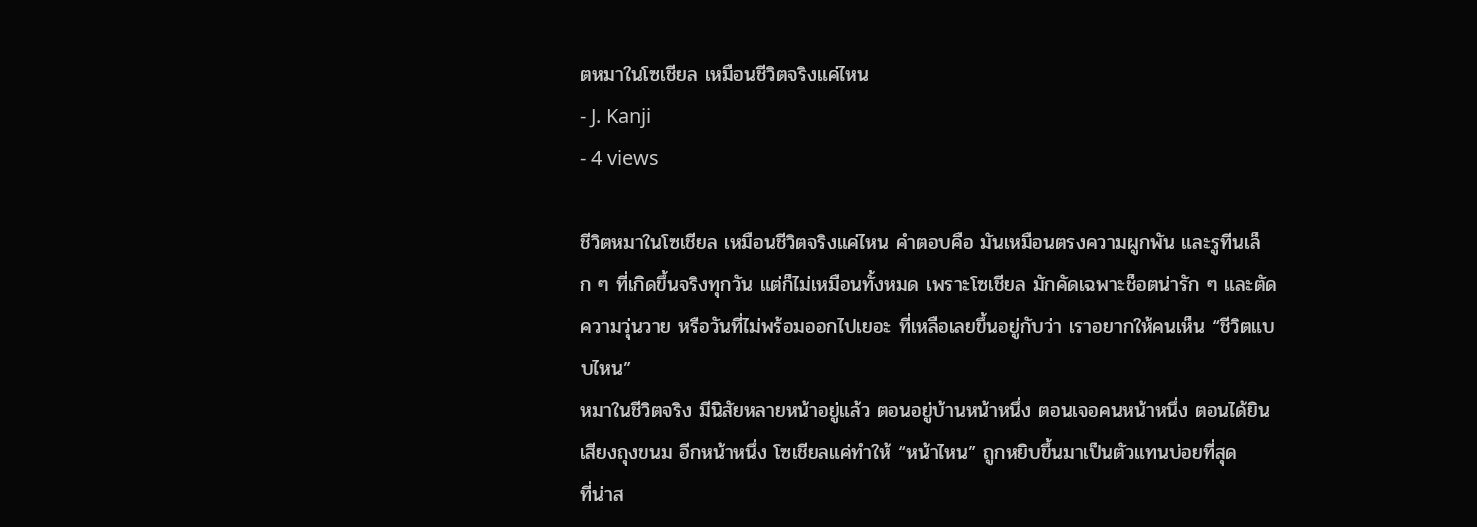ตหมาในโซเชียล เหมือนชีวิตจริงแค่ไหน
- J. Kanji
- 4 views

ชีวิตหมาในโซเชียล เหมือนชีวิตจริงแค่ไหน คำตอบคือ มันเหมือนตรงความผูกพัน และรูทีนเล็ก ๆ ที่เกิดขึ้นจริงทุกวัน แต่ก็ไม่เหมือนทั้งหมด เพราะโซเชียล มักคัดเฉพาะช็อตน่ารัก ๆ และตัดความวุ่นวาย หรือวันที่ไม่พร้อมออกไปเยอะ ที่เหลือเลยขึ้นอยู่กับว่า เราอยากให้คนเห็น “ชีวิตแบบไหน”
หมาในชีวิตจริง มีนิสัยหลายหน้าอยู่แล้ว ตอนอยู่บ้านหน้าหนึ่ง ตอนเจอคนหน้าหนึ่ง ตอนได้ยินเสียงถุงขนม อีกหน้าหนึ่ง โซเชียลแค่ทำให้ “หน้าไหน” ถูกหยิบขึ้นมาเป็นตัวแทนบ่อยที่สุด
ที่น่าส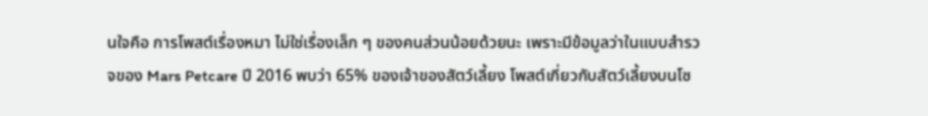นใจคือ การโพสต์เรื่องหมา ไม่ใช่เรื่องเล็ก ๆ ของคนส่วนน้อยด้วยนะ เพราะมีข้อมูลว่าในแบบสำรวจของ Mars Petcare ปี 2016 พบว่า 65% ของเจ้าของสัตว์เลี้ยง โพสต์เกี่ยวกับสัตว์เลี้ยงบนโซ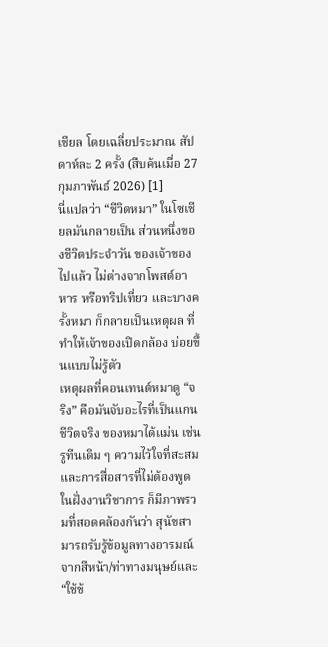เชียล โดยเฉลี่ยประมาณ สัปดาห์ละ 2 ครั้ง (สืบค้นเมื่อ 27 กุมภาพันธ์ 2026) [1]
นี่แปลว่า “ชีวิตหมา” ในโซเชียลมันกลายเป็น ส่วนหนึ่งของชีวิตประจำวัน ของเจ้าของไปแล้ว ไม่ต่างจากโพสต์อาหาร หรือทริปเที่ยว และบางครั้งหมา ก็กลายเป็นเหตุผล ที่ทำให้เจ้าของเปิดกล้อง บ่อยขึ้นแบบไม่รู้ตัว
เหตุผลที่คอนเทนต์หมาดู “จริง” คือมันจับอะไรที่เป็นแกนชีวิตจริง ของหมาได้แม่น เช่น รูทีนเดิม ๆ ความไว้ใจที่สะสม และการสื่อสารที่ไม่ต้องพูด ในฝั่งงานวิชาการ ก็มีภาพรวมที่สอดคล้องกันว่า สุนัขสามารถรับรู้ข้อมูลทางอารมณ์ จากสีหน้า/ท่าทางมนุษย์และ “ใช้ข้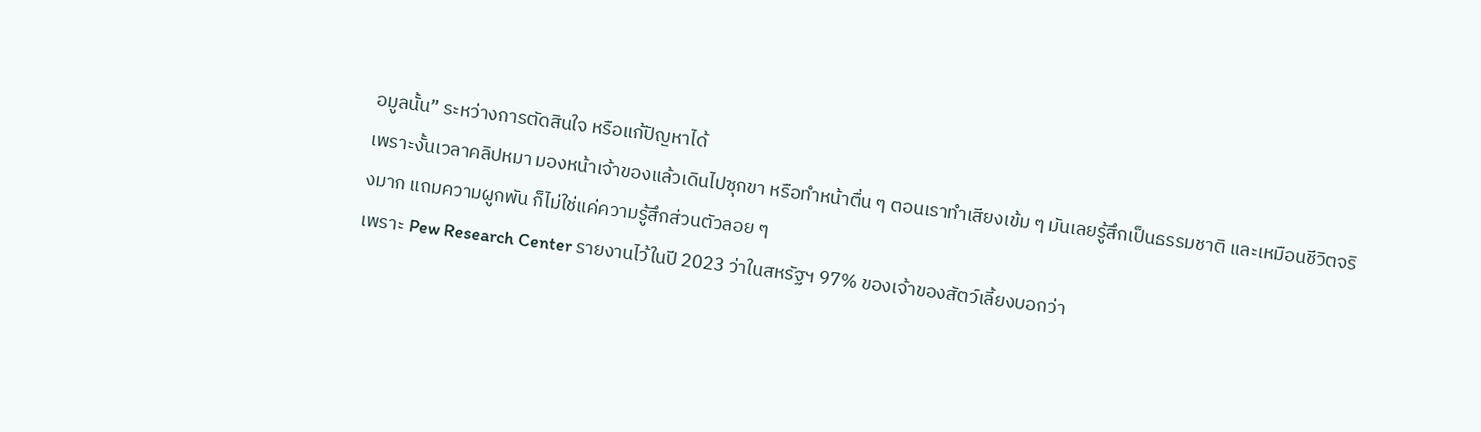อมูลนั้น” ระหว่างการตัดสินใจ หรือแก้ปัญหาได้
เพราะงั้นเวลาคลิปหมา มองหน้าเจ้าของแล้วเดินไปซุกขา หรือทำหน้าตื่น ๆ ตอนเราทำเสียงเข้ม ๆ มันเลยรู้สึกเป็นธรรมชาติ และเหมือนชีวิตจริงมาก แถมความผูกพัน ก็ไม่ใช่แค่ความรู้สึกส่วนตัวลอย ๆ
เพราะ Pew Research Center รายงานไว้ในปี 2023 ว่าในสหรัฐฯ 97% ของเจ้าของสัตว์เลี้ยงบอกว่า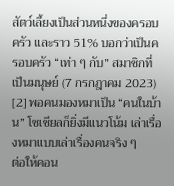สัตว์เลี้ยงเป็นส่วนหนึ่งของครอบครัว และราว 51% บอกว่าเป็นครอบครัว “เท่า ๆ กับ” สมาชิกที่เป็นมนุษย์ (7 กรกฎาคม 2023) [2] พอคนมองหมาเป็น “คนในบ้าน” โซเชียลก็ยิ่งมีแนวโน้ม เล่าเรื่องหมาแบบเล่าเรื่องคนจริง ๆ
ต่อให้คอน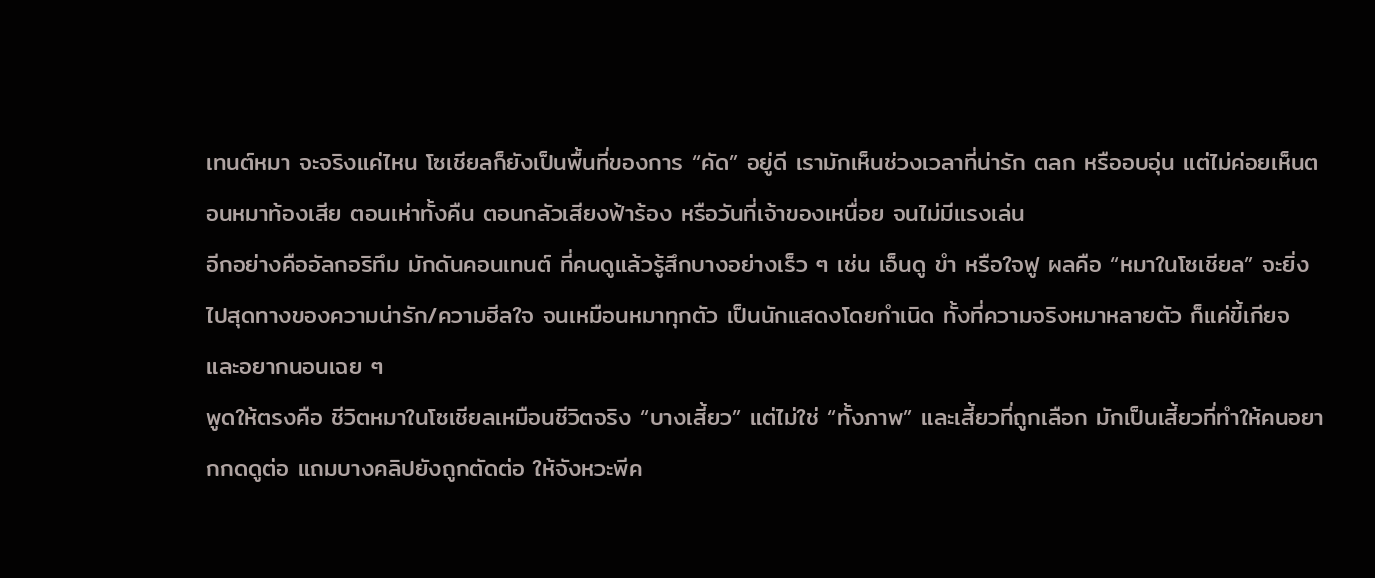เทนต์หมา จะจริงแค่ไหน โซเชียลก็ยังเป็นพื้นที่ของการ “คัด” อยู่ดี เรามักเห็นช่วงเวลาที่น่ารัก ตลก หรืออบอุ่น แต่ไม่ค่อยเห็นตอนหมาท้องเสีย ตอนเห่าทั้งคืน ตอนกลัวเสียงฟ้าร้อง หรือวันที่เจ้าของเหนื่อย จนไม่มีแรงเล่น
อีกอย่างคืออัลกอริทึม มักดันคอนเทนต์ ที่คนดูแล้วรู้สึกบางอย่างเร็ว ๆ เช่น เอ็นดู ขำ หรือใจฟู ผลคือ “หมาในโซเชียล” จะยิ่งไปสุดทางของความน่ารัก/ความฮีลใจ จนเหมือนหมาทุกตัว เป็นนักแสดงโดยกำเนิด ทั้งที่ความจริงหมาหลายตัว ก็แค่ขี้เกียจ และอยากนอนเฉย ๆ
พูดให้ตรงคือ ชีวิตหมาในโซเชียลเหมือนชีวิตจริง “บางเสี้ยว” แต่ไม่ใช่ “ทั้งภาพ” และเสี้ยวที่ถูกเลือก มักเป็นเสี้ยวที่ทำให้คนอยากกดดูต่อ แถมบางคลิปยังถูกตัดต่อ ให้จังหวะพีค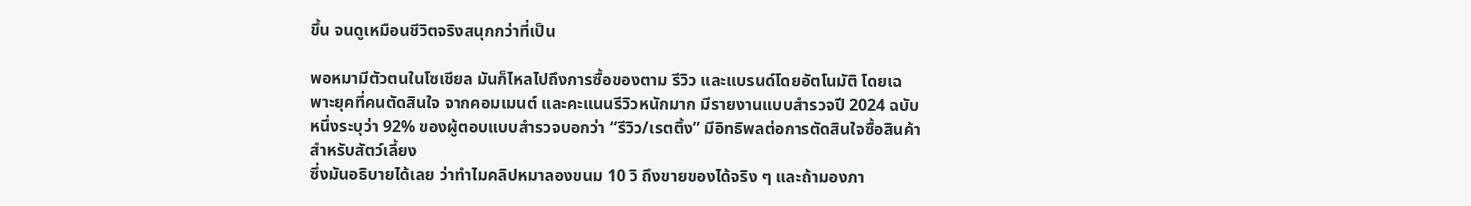ขึ้น จนดูเหมือนชีวิตจริงสนุกกว่าที่เป็น

พอหมามีตัวตนในโซเชียล มันก็ไหลไปถึงการซื้อของตาม รีวิว และแบรนด์โดยอัตโนมัติ โดยเฉพาะยุคที่คนตัดสินใจ จากคอมเมนต์ และคะแนนรีวิวหนักมาก มีรายงานแบบสำรวจปี 2024 ฉบับหนึ่งระบุว่า 92% ของผู้ตอบแบบสำรวจบอกว่า “รีวิว/เรตติ้ง” มีอิทธิพลต่อการตัดสินใจซื้อสินค้า สำหรับสัตว์เลี้ยง
ซึ่งมันอธิบายได้เลย ว่าทำไมคลิปหมาลองขนม 10 วิ ถึงขายของได้จริง ๆ และถ้ามองภา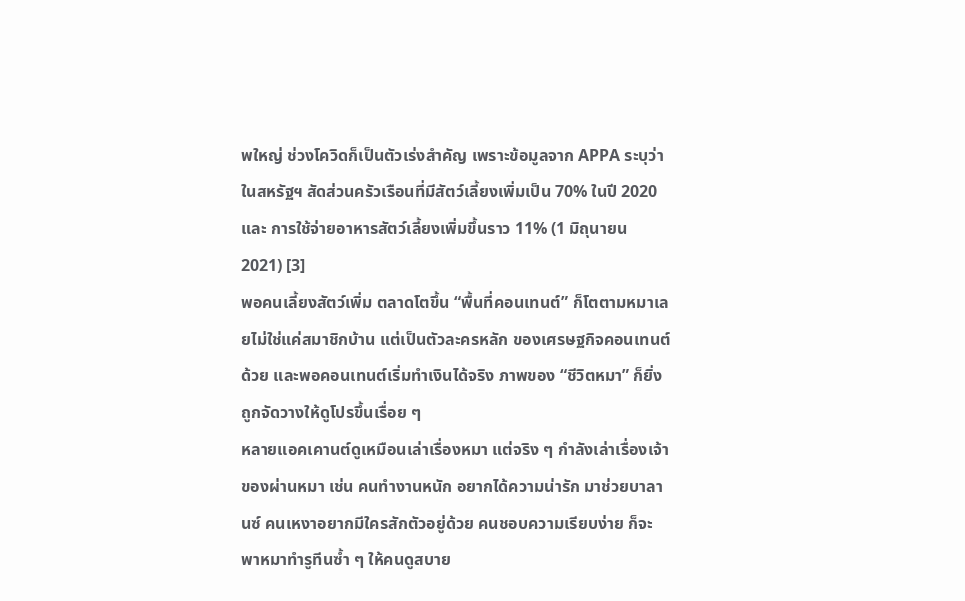พใหญ่ ช่วงโควิดก็เป็นตัวเร่งสำคัญ เพราะข้อมูลจาก APPA ระบุว่าในสหรัฐฯ สัดส่วนครัวเรือนที่มีสัตว์เลี้ยงเพิ่มเป็น 70% ในปี 2020 และ การใช้จ่ายอาหารสัตว์เลี้ยงเพิ่มขึ้นราว 11% (1 มิถุนายน 2021) [3]
พอคนเลี้ยงสัตว์เพิ่ม ตลาดโตขึ้น “พื้นที่คอนเทนต์” ก็โตตามหมาเลยไม่ใช่แค่สมาชิกบ้าน แต่เป็นตัวละครหลัก ของเศรษฐกิจคอนเทนต์ด้วย และพอคอนเทนต์เริ่มทำเงินได้จริง ภาพของ “ชีวิตหมา” ก็ยิ่งถูกจัดวางให้ดูโปรขึ้นเรื่อย ๆ
หลายแอคเคานต์ดูเหมือนเล่าเรื่องหมา แต่จริง ๆ กำลังเล่าเรื่องเจ้าของผ่านหมา เช่น คนทำงานหนัก อยากได้ความน่ารัก มาช่วยบาลานซ์ คนเหงาอยากมีใครสักตัวอยู่ด้วย คนชอบความเรียบง่าย ก็จะพาหมาทำรูทีนซ้ำ ๆ ให้คนดูสบาย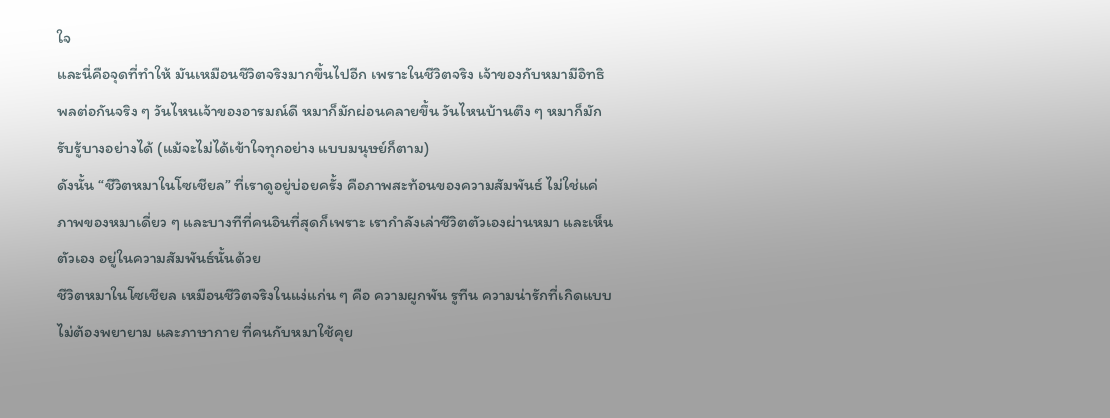ใจ
และนี่คือจุดที่ทำให้ มันเหมือนชีวิตจริงมากขึ้นไปอีก เพราะในชีวิตจริง เจ้าของกับหมามีอิทธิพลต่อกันจริง ๆ วันไหนเจ้าของอารมณ์ดี หมาก็มักผ่อนคลายขึ้น วันไหนบ้านตึง ๆ หมาก็มักรับรู้บางอย่างได้ (แม้จะไม่ได้เข้าใจทุกอย่าง แบบมนุษย์ก็ตาม)
ดังนั้น “ชีวิตหมาในโซเชียล” ที่เราดูอยู่บ่อยครั้ง คือภาพสะท้อนของความสัมพันธ์ ไม่ใช่แค่ภาพของหมาเดี่ยว ๆ และบางทีที่คนอินที่สุดก็เพราะ เรากำลังเล่าชีวิตตัวเองผ่านหมา และเห็นตัวเอง อยู่ในความสัมพันธ์นั้นด้วย
ชีวิตหมาในโซเชียล เหมือนชีวิตจริงในแง่แก่น ๆ คือ ความผูกพัน รูทีน ความน่ารักที่เกิดแบบไม่ต้องพยายาม และภาษากาย ที่คนกับหมาใช้คุย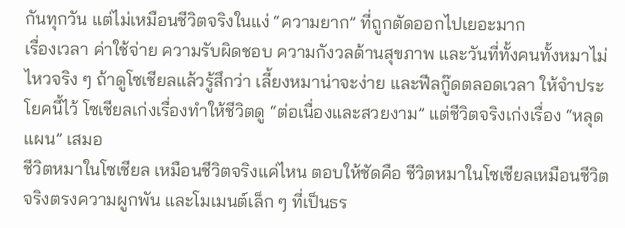กันทุกวัน แต่ไม่เหมือนชีวิตจริงในแง่ “ความยาก” ที่ถูกตัดออกไปเยอะมาก
เรื่องเวลา ค่าใช้จ่าย ความรับผิดชอบ ความกังวลด้านสุขภาพ และวันที่ทั้งคนทั้งหมาไม่ไหวจริง ๆ ถ้าดูโซเชียลแล้วรู้สึกว่า เลี้ยงหมาน่าจะง่าย และฟีลกู๊ดตลอดเวลา ให้จำประโยคนี้ไว้ โซเชียลเก่งเรื่องทำให้ชีวิตดู “ต่อเนื่องและสวยงาม” แต่ชีวิตจริงเก่งเรื่อง “หลุดแผน” เสมอ
ชีวิตหมาในโซเชียล เหมือนชีวิตจริงแค่ไหน ตอบให้ชัดคือ ชีวิตหมาในโซเชียลเหมือนชีวิตจริงตรงความผูกพัน และโมเมนต์เล็ก ๆ ที่เป็นธร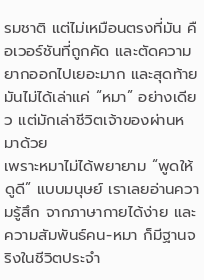รมชาติ แต่ไม่เหมือนตรงที่มัน คือเวอร์ชันที่ถูกคัด และตัดความยากออกไปเยอะมาก และสุดท้ายมันไม่ได้เล่าแค่ “หมา” อย่างเดียว แต่มักเล่าชีวิตเจ้าของผ่านหมาด้วย
เพราะหมาไม่ได้พยายาม “พูดให้ดูดี” แบบมนุษย์ เราเลยอ่านความรู้สึก จากภาษากายได้ง่าย และความสัมพันธ์คน-หมา ก็มีฐานจริงในชีวิตประจำ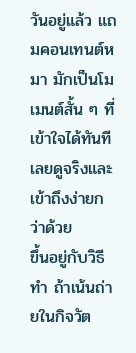วันอยู่แล้ว แถมคอนเทนต์หมา มักเป็นโมเมนต์สั้น ๆ ที่เข้าใจได้ทันที เลยดูจริงและเข้าถึงง่ายกว่าด้วย
ขึ้นอยู่กับวิธีทำ ถ้าเน้นถ่ายในกิจวัต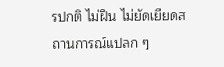รปกติ ไม่ฝืน ไม่ยัดเยียดสถานการณ์แปลก ๆ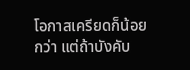โอกาสเครียดก็น้อยกว่า แต่ถ้าบังคับ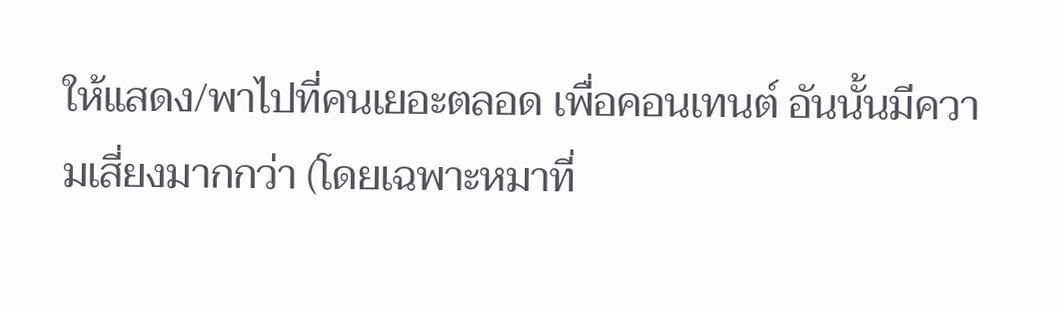ให้แสดง/พาไปที่คนเยอะตลอด เพื่อคอนเทนต์ อันนั้นมีความเสี่ยงมากกว่า (โดยเฉพาะหมาที่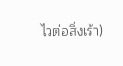ไวต่อสิ่งเร้า)